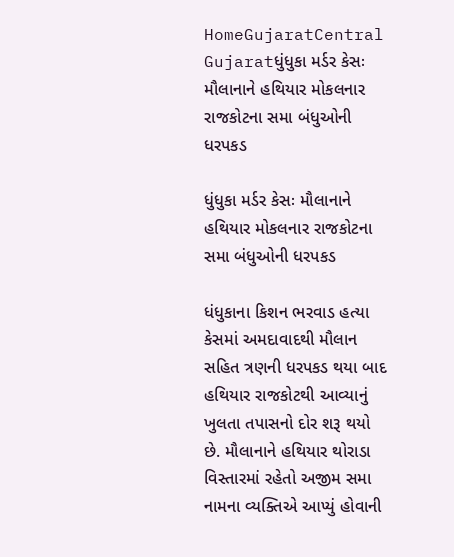HomeGujaratCentral Gujaratધુંધુકા મર્ડર કેસઃ મૌલાનાને હથિયાર મોકલનાર રાજકોટના સમા બંધુઓની ધરપકડ

ધુંધુકા મર્ડર કેસઃ મૌલાનાને હથિયાર મોકલનાર રાજકોટના સમા બંધુઓની ધરપકડ

ધંધુકાના કિશન ભરવાડ હત્યા કેસમાં અમદાવાદથી મૌલાન સહિત ત્રણની ધરપકડ થયા બાદ હથિયાર રાજકોટથી આવ્યાનું ખુલતા તપાસનો દોર શરૂ થયો છે. મૌલાનાને હથિયાર થોરાડા વિસ્તારમાં રહેતો અજીમ સમા નામના વ્યક્તિએ આપ્યું હોવાની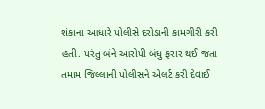શંકાના આધારે પોલીસે દરોડાની કામગીરી કરી હતી. પરંતુ બંને આરોપી બંધુ ફરાર થઈ જતા તમામ જિલ્લાની પોલીસને એલર્ટ કરી દેવાઈ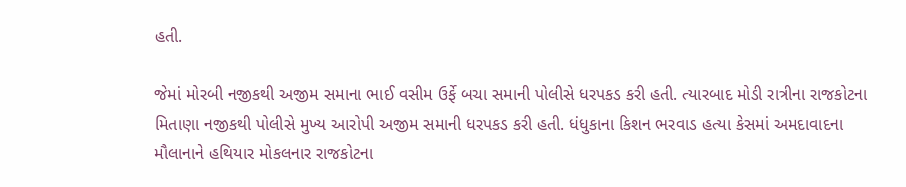હતી.

જેમાં મોરબી નજીકથી અજીમ સમાના ભાઈ વસીમ ઉર્ફે બચા સમાની પોલીસે ધરપકડ કરી હતી. ત્યારબાદ મોડી રાત્રીના રાજકોટના મિતાણા નજીકથી પોલીસે મુખ્ય આરોપી અજીમ સમાની ધરપકડ કરી હતી. ધંધુકાના કિશન ભરવાડ હત્યા કેસમાં અમદાવાદના મૌલાનાને હથિયાર મોકલનાર રાજકોટના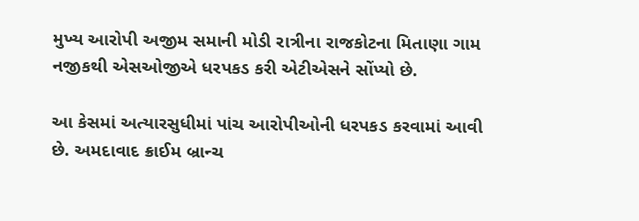મુખ્ય આરોપી અજીમ સમાની મોડી રાત્રીના રાજકોટના મિતાણા ગામ નજીકથી એસઓજીએ ધરપકડ કરી એટીએસને સોંપ્યો છે.

આ કેસમાં અત્યારસુધીમાં પાંચ આરોપીઓની ધરપકડ કરવામાં આવી છે. અમદાવાદ ક્રાઈમ બ્રાન્ચ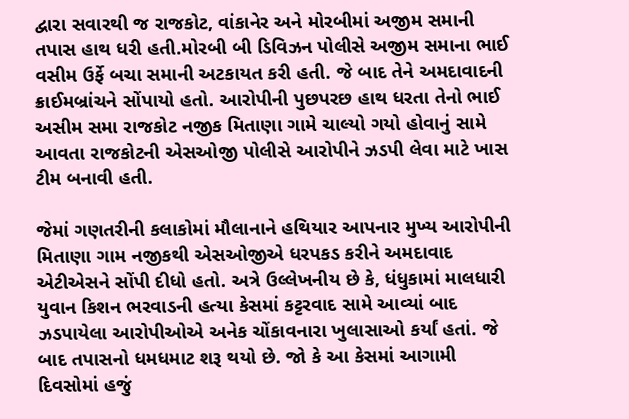દ્વારા સવારથી જ રાજકોટ, વાંકાનેર અને મોરબીમાં અજીમ સમાની તપાસ હાથ ધરી હતી.મોરબી બી ડિવિઝન પોલીસે અજીમ સમાના ભાઈ વસીમ ઉર્ફે બચા સમાની અટકાયત કરી હતી. જે બાદ તેને અમદાવાદની ક્રાઈમબ્રાંચને સોંપાયો હતો. આરોપીની પુછપરછ હાથ ધરતા તેનો ભાઈ અસીમ સમા રાજકોટ નજીક મિતાણા ગામે ચાલ્યો ગયો હોવાનું સામે આવતા રાજકોટની એસઓજી પોલીસે આરોપીને ઝડપી લેવા માટે ખાસ ટીમ બનાવી હતી.

જેમાં ગણતરીની કલાકોમાં મૌલાનાને હથિયાર આપનાર મુખ્ય આરોપીની મિતાણા ગામ નજીકથી એસઓજીએ ધરપકડ કરીને અમદાવાદ એટીએસને સોંપી દીધો હતો. અત્રે ઉલ્લેખનીય છે કે, ધંધુકામાં માલધારી યુવાન કિશન ભરવાડની હત્યા કેસમાં કટ્ટરવાદ સામે આવ્યાં બાદ ઝડપાયેલા આરોપીઓએ અનેક ચોંકાવનારા ખુલાસાઓ કર્યાં હતાં. જે બાદ તપાસનો ધમધમાટ શરૂ થયો છે. જો કે આ કેસમાં આગામી દિવસોમાં હજું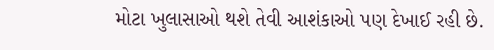મોટા ખુલાસાઓ થશે તેવી આશંકાઓ પણ દેખાઈ રહી છે.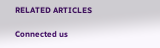RELATED ARTICLES

Connected us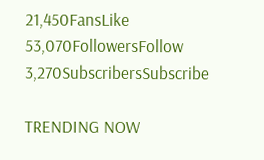21,450FansLike
53,070FollowersFollow
3,270SubscribersSubscribe

TRENDING NOW